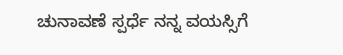ಚುನಾವಣೆ ಸ್ಪರ್ಧೆ ನನ್ನ ವಯಸ್ಸಿಗೆ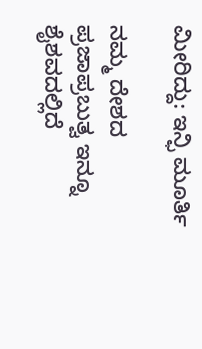ಮೀರಿದ್ದು: ಇನ್ಫಿ ಮೂರ್ತಿ

ನಮ್ಮ ದೇಶದ ಪ್ರಜಾಪ್ರಬುತ್ವ ಇನ್ನೂ ಶೈಶವದಲ್ಲಿದೆ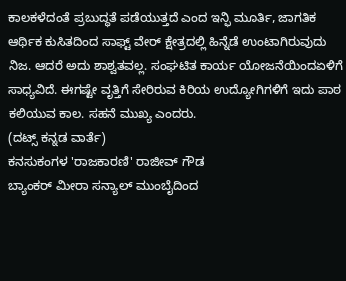ಕಾಲಕಳೆದಂತೆ ಪ್ರಬುದ್ಧತೆ ಪಡೆಯುತ್ತದೆ ಎಂದ ಇನ್ಫಿ ಮೂರ್ತಿ, ಜಾಗತಿಕ ಆರ್ಥಿಕ ಕುಸಿತದಿಂದ ಸಾಫ್ಟ್ ವೇರ್ ಕ್ಷೇತ್ರದಲ್ಲಿ ಹಿನ್ನೆಡೆ ಉಂಟಾಗಿರುವುದು ನಿಜ. ಆದರೆ ಅದು ಶಾಶ್ವತವಲ್ಲ. ಸಂಘಟಿತ ಕಾರ್ಯ ಯೋಜನೆಯಿಂದಏಳಿಗೆ ಸಾಧ್ಯವಿದೆ. ಈಗಷ್ಟೇ ವೃತ್ತಿಗೆ ಸೇರಿರುವ ಕಿರಿಯ ಉದ್ಯೋಗಿಗಳಿಗೆ ಇದು ಪಾಠ ಕಲಿಯುವ ಕಾಲ. ಸಹನೆ ಮುಖ್ಯ ಎಂದರು.
(ದಟ್ಸ್ ಕನ್ನಡ ವಾರ್ತೆ)
ಕನಸುಕಂಗಳ 'ರಾಜಕಾರಣಿ' ರಾಜೀವ್ ಗೌಡ
ಬ್ಯಾಂಕರ್ ಮೀರಾ ಸನ್ಯಾಲ್ ಮುಂಬೈದಿಂದ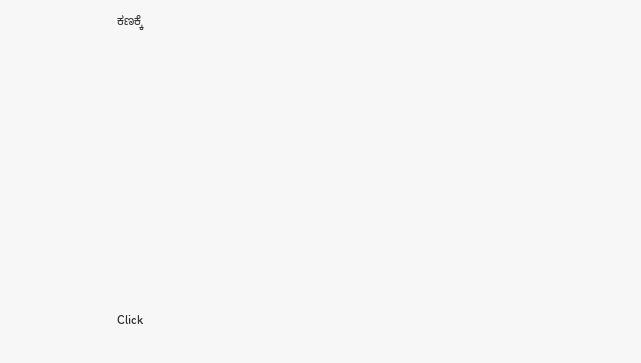ಕಣಕ್ಕೆ












Click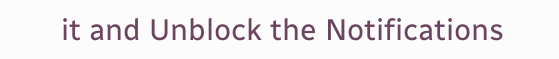it and Unblock the Notifications